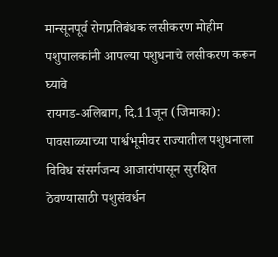मान्सूनपूर्व रोगप्रतिबंधक लसीकरण मोहीम पशुपालकांनी आपल्या पशुधनाचे लसीकरण करून घ्यावे
रायगड-अलिबाग, दि.11जून (जिमाका): पावसाळ्याच्या पार्श्वभूमीवर राज्यातील पशुधनाला विविध संसर्गजन्य आजारांपासून सुरक्षित ठेवण्यासाठी पशुसंवर्धन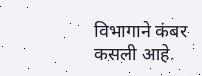विभागाने कंबर कसली आहे.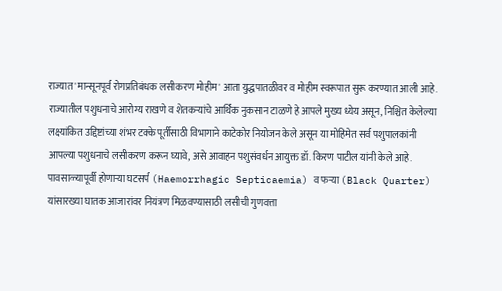राज्यात 'मान्सूनपूर्व रोगप्रतिबंधक लसीकरण मोहीम' आता युद्धपातळीवर व मोहीम स्वरूपात सुरू करण्यात आली आहे. राज्यातील पशुधनाचे आरोग्य राखणे व शेतकऱ्यांचे आर्थिक नुकसान टाळणे हे आपले मुख्य ध्येय असून, निश्चित केलेल्या लक्ष्यांकित उद्दिष्टांच्या शंभर टक्के पूर्तीसाठी विभागाने काटेकोर नियोजन केले असून या मोहिमेत सर्व पशुपालकांनी आपल्या पशुधनाचे लसीकरण करून घ्यावे, असे आवाहन पशुसंवर्धन आयुक्त डॉ. किरण पाटील यांनी केले आहे.
पावसाळ्यापूर्वी होणाऱ्या घटसर्प (Haemorrhagic Septicaemia) व फऱ्या (Black Quarter) यांसारख्या घातक आजारांवर नियंत्रण मिळवण्यासाठी लसीची गुणवत्ता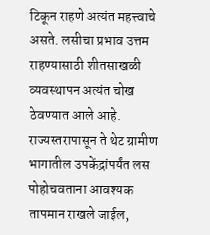टिकून राहणे अत्यंत महत्त्वाचे असते. लसीचा प्रभाव उत्तम राहण्यासाठी शीतसाखळी व्यवस्थापन अत्यंत चोख ठेवण्यात आले आहे. राज्यस्तरापासून ते थेट ग्रामीण भागातील उपकेंद्रांपर्यंत लस पोहोचवताना आवश्यक तापमान राखले जाईल,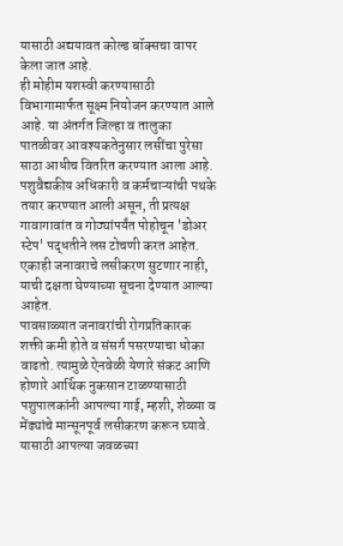यासाठी अद्ययावत कोल्ड बॉक्सचा वापर केला जात आहे.
ही मोहीम यशस्वी करण्यासाठी विभागामार्फत सूक्ष्म नियोजन करण्यात आले आहे. या अंतर्गत जिल्हा व तालुका पातळीवर आवश्यकतेनुसार लसींचा पुरेसा साठा आधीच वितरित करण्यात आला आहे. पशुवैद्यकीय अधिकारी व कर्मचाऱ्यांची पथके तयार करण्यात आली असून, ती प्रत्यक्ष गावागावांत व गोठ्यांपर्यंत पोहोचून 'डोअर स्टेप' पद्धतीने लस टोचणी करत आहेत. एकाही जनावराचे लसीकरण सुटणार नाही, याची दक्षता घेण्याच्या सूचना देण्यात आल्या आहेत.
पावसाळ्यात जनावरांची रोगप्रतिकारक शक्ती कमी होते व संसर्ग पसरण्याचा धोका वाढतो. त्यामुळे ऐनवेळी येणारे संकट आणि होणारे आर्थिक नुकसान टाळण्यासाठी पशुपालकांनी आपल्या गाई, म्हशी, शेळ्या व मेंढ्यांचे मान्सूनपूर्व लसीकरण करून घ्यावे. यासाठी आपल्या जवळच्या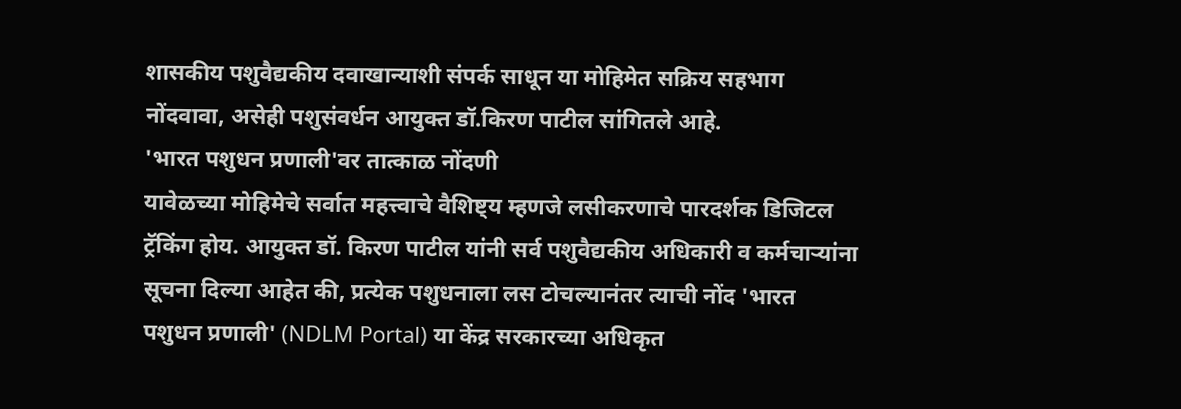शासकीय पशुवैद्यकीय दवाखान्याशी संपर्क साधून या मोहिमेत सक्रिय सहभाग नोंदवावा, असेही पशुसंवर्धन आयुक्त डॉ.किरण पाटील सांगितले आहे.
'भारत पशुधन प्रणाली'वर तात्काळ नोंदणी
यावेळच्या मोहिमेचे सर्वात महत्त्वाचे वैशिष्ट्य म्हणजे लसीकरणाचे पारदर्शक डिजिटल ट्रॅकिंग होय. आयुक्त डॉ. किरण पाटील यांनी सर्व पशुवैद्यकीय अधिकारी व कर्मचाऱ्यांना सूचना दिल्या आहेत की, प्रत्येक पशुधनाला लस टोचल्यानंतर त्याची नोंद 'भारत पशुधन प्रणाली' (NDLM Portal) या केंद्र सरकारच्या अधिकृत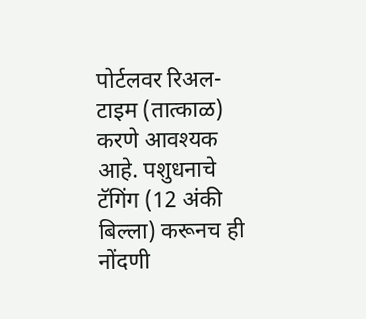पोर्टलवर रिअल-टाइम (तात्काळ) करणे आवश्यक आहे. पशुधनाचे टॅगिंग (12 अंकी बिल्ला) करूनच ही नोंदणी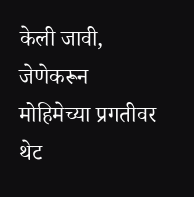केली जावी, जेणेकरून मोहिमेच्या प्रगतीवर थेट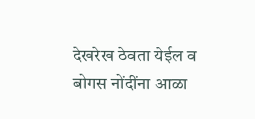देखरेख ठेवता येईल व बोगस नोंदींना आळा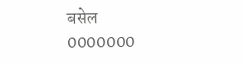बसेल
0000000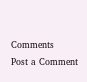Comments
Post a Comment